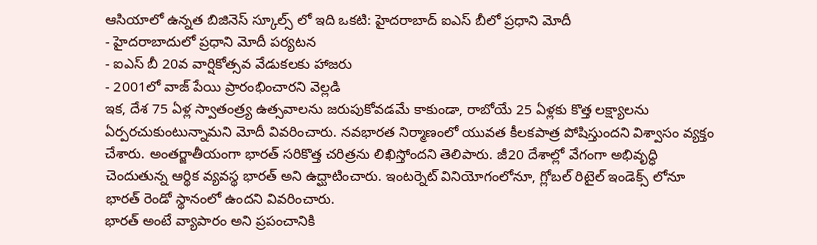ఆసియాలో ఉన్నత బిజినెస్ స్కూల్స్ లో ఇది ఒకటి: హైదరాబాద్ ఐఎస్ బీలో ప్రధాని మోదీ
- హైదరాబాదులో ప్రధాని మోదీ పర్యటన
- ఐఎస్ బీ 20వ వార్షికోత్సవ వేడుకలకు హాజరు
- 2001లో వాజ్ పేయి ప్రారంభించారని వెల్లడి
ఇక, దేశ 75 ఏళ్ల స్వాతంత్ర్య ఉత్సవాలను జరుపుకోవడమే కాకుండా, రాబోయే 25 ఏళ్లకు కొత్త లక్ష్యాలను ఏర్పరచుకుంటున్నామని మోదీ వివరించారు. నవభారత నిర్మాణంలో యువత కీలకపాత్ర పోషిస్తుందని విశ్వాసం వ్యక్తం చేశారు. అంతర్జాతీయంగా భారత్ సరికొత్త చరిత్రను లిఖిస్తోందని తెలిపారు. జీ20 దేశాల్లో వేగంగా అభివృద్ధి చెందుతున్న ఆర్థిక వ్యవస్థ భారత్ అని ఉద్ఘాటించారు. ఇంటర్నెట్ వినియోగంలోనూ, గ్లోబల్ రిటైల్ ఇండెక్స్ లోనూ భారత్ రెండో స్థానంలో ఉందని వివరించారు.
భారత్ అంటే వ్యాపారం అని ప్రపంచానికి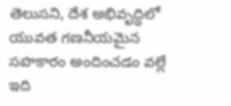తెలుసని, దేశ అభివృద్ధిలో యువత గణనీయమైన సహకారం అందించడం వల్లే ఇది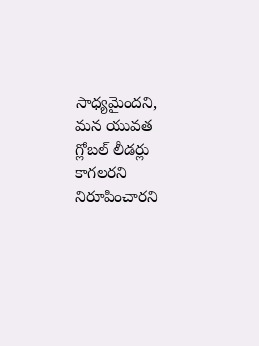సాధ్యమైందని, మన యువత గ్లోబల్ లీడర్లు కాగలరని నిరూపించారని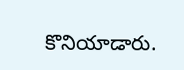కొనియాడారు.